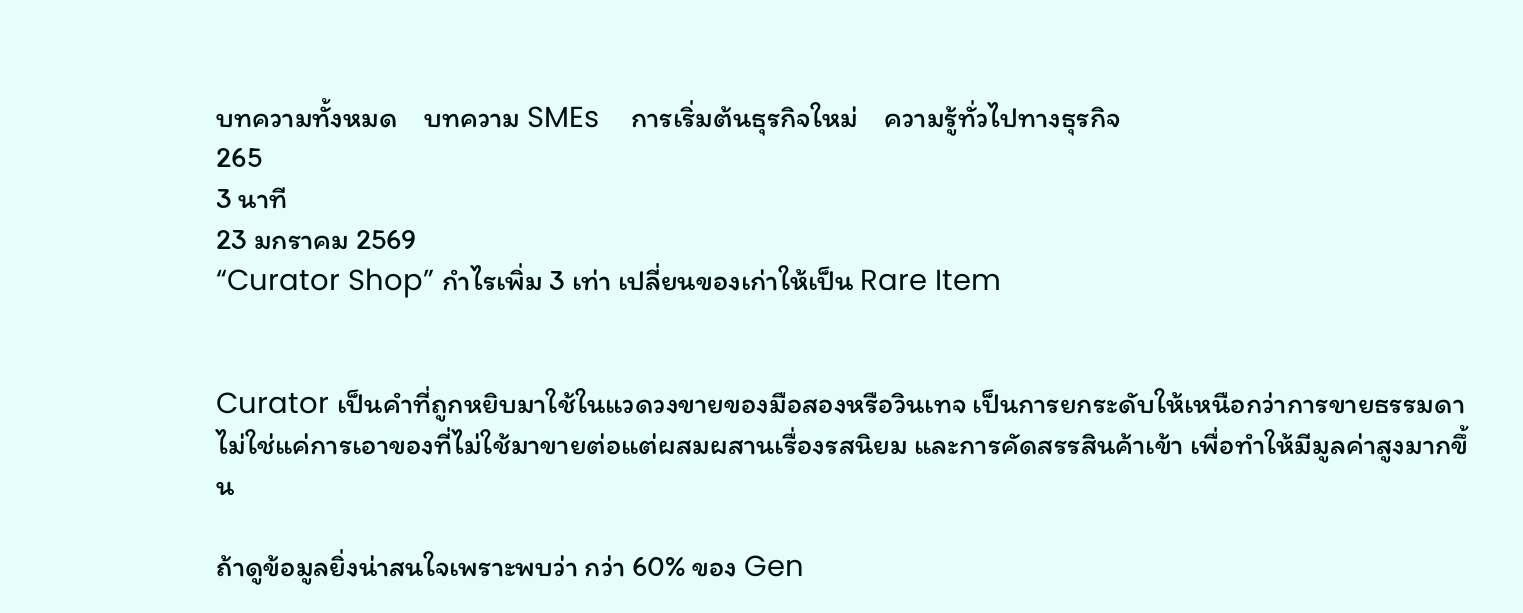บทความทั้งหมด    บทความ SMEs    การเริ่มต้นธุรกิจใหม่    ความรู้ทั่วไปทางธุรกิจ
265
3 นาที
23 มกราคม 2569
“Curator Shop” กำไรเพิ่ม 3 เท่า เปลี่ยนของเก่าให้เป็น Rare Item


Curator เป็นคำที่ถูกหยิบมาใช้ในแวดวงขายของมือสองหรือวินเทจ เป็นการยกระดับให้เหนือกว่าการขายธรรมดาไม่ใช่แค่การเอาของที่ไม่ใช้มาขายต่อแต่ผสมผสานเรื่องรสนิยม และการคัดสรรสินค้าเข้า เพื่อทำให้มีมูลค่าสูงมากขึ้น

ถ้าดูข้อมูลยิ่งน่าสนใจเพราะพบว่า กว่า 60% ของ Gen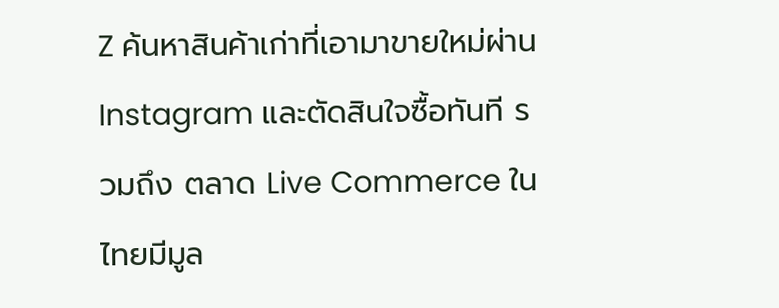Z ค้นหาสินค้าเก่าที่เอามาขายใหม่ผ่าน Instagram และตัดสินใจซื้อทันที รวมถึง ตลาด Live Commerce ในไทยมีมูล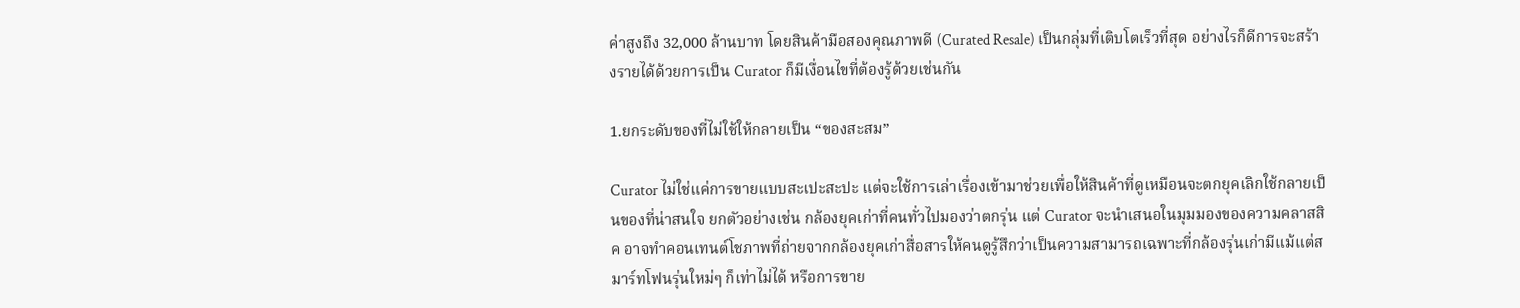ค่าสูงถึง 32,000 ล้านบาท โดยสินค้ามือสองคุณภาพดี (Curated Resale) เป็นกลุ่มที่เติบโตเร็วที่สุด อย่างไรก็ดีการจะสร้างรายได้ด้วยการเป็น Curator ก็มีเงื่อนไขที่ต้องรู้ด้วยเช่นกัน

1.ยกระดับของที่ไม่ใช้ให้กลายเป็น “ของสะสม”

Curator ไม่ใช่แค่การขายแบบสะเปะสะปะ แต่จะใช้การเล่าเรื่องเข้ามาช่วยเพื่อให้สินค้าที่ดูเหมือนจะตกยุคเลิกใช้กลายเป็นของที่น่าสนใจ ยกตัวอย่างเช่น กล้องยุคเก่าที่คนทั่วไปมองว่าตกรุ่น แต่ Curator จะนำเสนอในมุมมองของความคลาสสิค อาจทำคอนเทนต์โชภาพที่ถ่ายจากกล้องยุคเก่าสื่อสารให้คนดูรู้สึกว่าเป็นความสามารถเฉพาะที่กล้องรุ่นเก่ามีแม้แต่สมาร์ทโฟนรุ่นใหม่ๆ ก็เท่าไม่ได้ หรือการขาย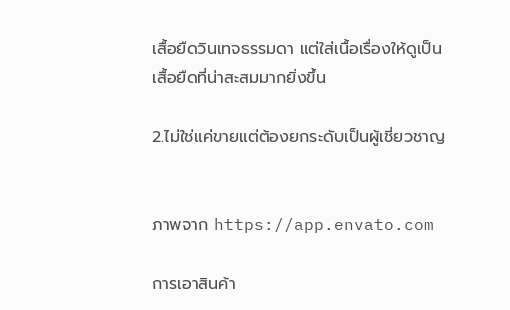เสื้อยืดวินเทจธรรมดา แต่ใส่เนื้อเรื่องให้ดูเป็นเสื้อยืดที่น่าสะสมมากยิ่งขึ้น

2.ไม่ใช่แค่ขายแต่ต้องยกระดับเป็นผู้เชี่ยวชาญ


ภาพจาก https://app.envato.com

การเอาสินค้า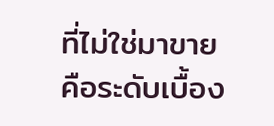ที่ไม่ใช่มาขายคือระดับเบื้อง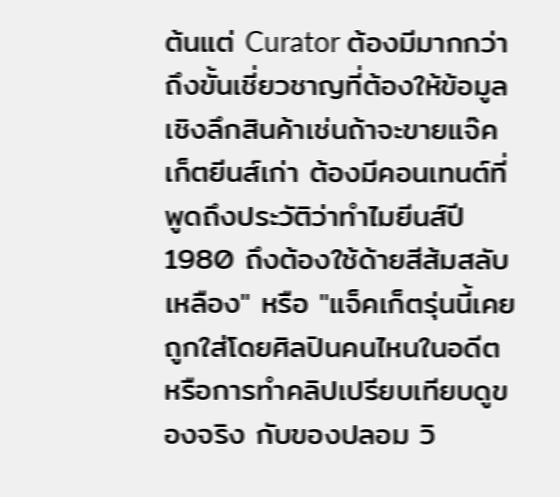ต้นแต่ Curator ต้องมีมากกว่าถึงขั้นเชี่ยวชาญที่ต้องให้ข้อมูลเชิงลึกสินค้าเช่นถ้าจะขายแจ๊คเก็ตยีนส์เก่า ต้องมีคอนเทนต์ที่พูดถึงประวัติว่าทำไมยีนส์ปี 1980 ถึงต้องใช้ด้ายสีส้มสลับเหลือง" หรือ "แจ็คเก็ตรุ่นนี้เคยถูกใส่โดยศิลปินคนไหนในอดีต หรือการทำคลิปเปรียบเทียบดูของจริง กับของปลอม วิ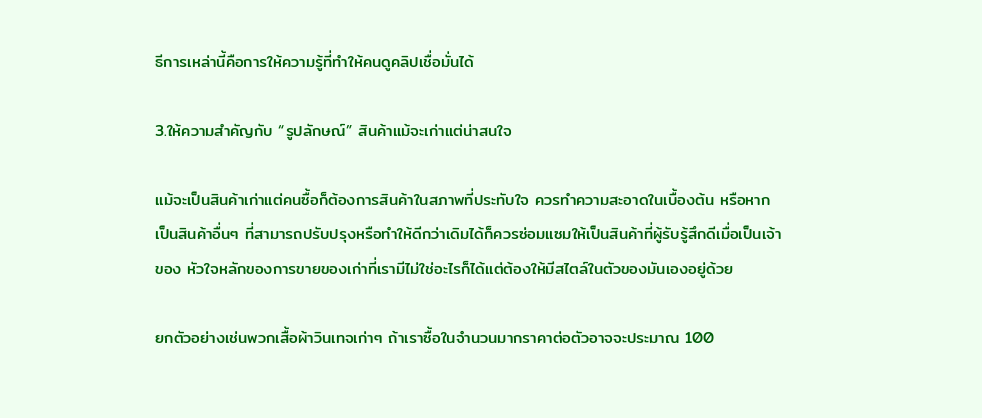ธีการเหล่านี้คือการให้ความรู้ที่ทำให้คนดูคลิปเชื่อมั่นได้

3.ให้ความสำคัญกับ “รูปลักษณ์” สินค้าแม้จะเก่าแต่น่าสนใจ

แม้จะเป็นสินค้าเก่าแต่คนซื้อก็ต้องการสินค้าในสภาพที่ประทับใจ ควรทำความสะอาดในเบื้องต้น หรือหากเป็นสินค้าอื่นๆ ที่สามารถปรับปรุงหรือทำให้ดีกว่าเดิมได้ก็ควรซ่อมแซมให้เป็นสินค้าที่ผู้รับรู้สึกดีเมื่อเป็นเจ้าของ หัวใจหลักของการขายของเก่าที่เรามีไม่ใช่อะไรก็ได้แต่ต้องให้มีสไตล์ในตัวของมันเองอยู่ด้วย

ยกตัวอย่างเช่นพวกเสื้อผ้าวินเทจเก่าๆ ถ้าเราซื้อในจำนวนมากราคาต่อตัวอาจจะประมาณ 100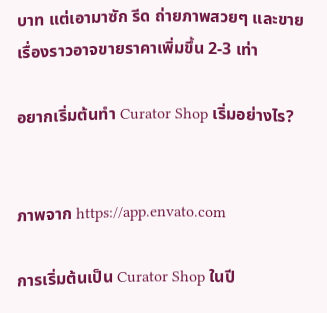บาท แต่เอามาซัก รีด ถ่ายภาพสวยๆ และขายเรื่องราวอาจขายราคาเพิ่มขึ้น 2-3 เท่า

อยากเริ่มต้นทำ Curator Shop เริ่มอย่างไร?


ภาพจาก https://app.envato.com

การเริ่มต้นเป็น Curator Shop ในปี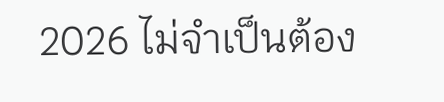2026 ไม่จำเป็นต้อง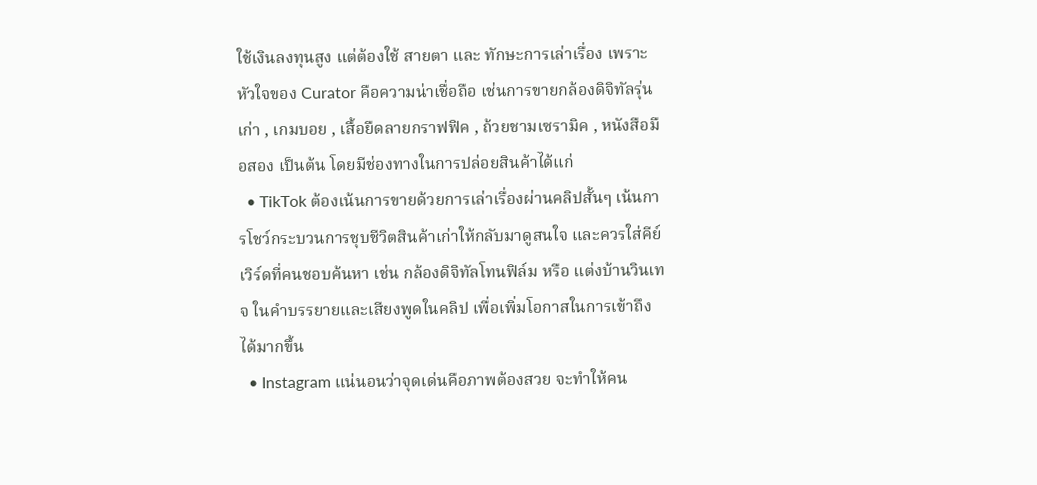ใช้เงินลงทุนสูง แต่ต้องใช้ สายตา และ ทักษะการเล่าเรื่อง เพราะหัวใจของ Curator คือความน่าเชื่อถือ เช่นการขายกล้องดิจิทัลรุ่นเก่า , เกมบอย , เสื้อยืดลายกราฟฟิค , ถ้วยชามเซรามิค , หนังสือมือสอง เป็นต้น โดยมีช่องทางในการปล่อยสินค้าได้แก่
  • TikTok ต้องเน้นการขายด้วยการเล่าเรื่องผ่านคลิปสั้นๆ เน้นการโชว์กระบวนการชุบชีวิตสินค้าเก่าให้กลับมาดูสนใจ และควรใส่คีย์เวิร์ดที่คนชอบค้นหา เช่น กล้องดิจิทัลโทนฟิล์ม หรือ แต่งบ้านวินเทจ ในคำบรรยายและเสียงพูดในคลิป เพื่อเพิ่มโอกาสในการเข้าถึงได้มากขึ้น
  • Instagram แน่นอนว่าจุดเด่นคือภาพต้องสวย จะทำให้คน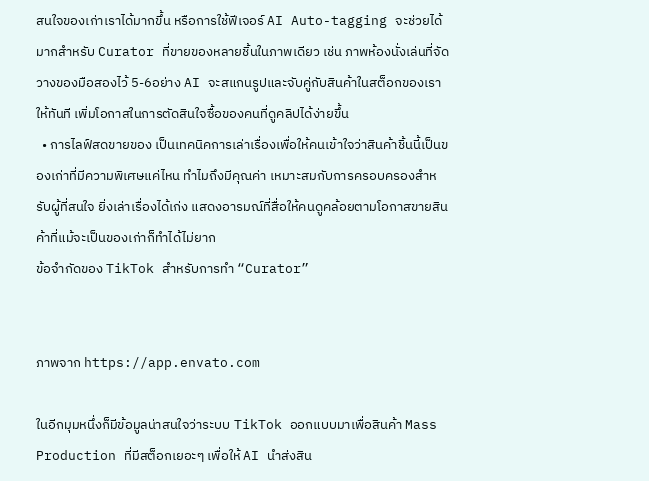สนใจของเก่าเราได้มากขึ้น หรือการใช้ฟีเจอร์ AI Auto-tagging จะช่วยได้มากสำหรับ Curator ที่ขายของหลายชิ้นในภาพเดียว เช่น ภาพห้องนั่งเล่นที่จัดวางของมือสองไว้ 5-6อย่าง AI จะสแกนรูปและจับคู่กับสินค้าในสต็อกของเราให้ทันที เพิ่มโอกาสในการตัดสินใจซื้อของคนที่ดูคลิปได้ง่ายขึ้น
  • การไลฟ์สดขายของ เป็นเทคนิคการเล่าเรื่องเพื่อให้คนเข้าใจว่าสินค้าชิ้นนี้เป็นของเก่าที่มีความพิเศษแค่ไหน ทำไมถึงมีคุณค่า เหมาะสมกับการครอบครองสำหรับผู้ที่สนใจ ยิ่งเล่าเรื่องได้เก่ง แสดงอารมณ์ที่สื่อให้คนดูคล้อยตามโอกาสขายสินค้าที่แม้จะเป็นของเก่าก็ทำได้ไม่ยาก
ข้อจำกัดของ TikTok สำหรับการทำ “Curator”


ภาพจาก https://app.envato.com

ในอีกมุมหนึ่งก็มีข้อมูลน่าสนใจว่าระบบ TikTok ออกแบบมาเพื่อสินค้า Mass Production ที่มีสต็อกเยอะๆ เพื่อให้ AI นำส่งสิน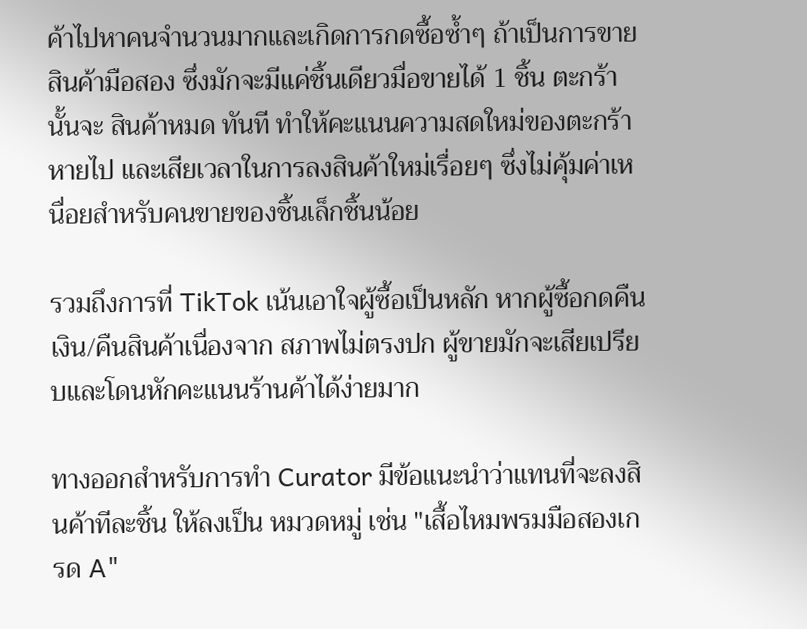ค้าไปหาคนจำนวนมากและเกิดการกดซื้อซ้ำๆ ถ้าเป็นการขายสินค้ามือสอง ซึ่งมักจะมีแค่ชิ้นเดียวมื่อขายได้ 1 ชิ้น ตะกร้านั้นจะ สินค้าหมด ทันที ทำให้คะแนนความสดใหม่ของตะกร้าหายไป และเสียเวลาในการลงสินค้าใหม่เรื่อยๆ ซึ่งไม่คุ้มค่าเหนื่อยสำหรับคนขายของชิ้นเล็กชิ้นน้อย

รวมถึงการที่ TikTok เน้นเอาใจผู้ซื้อเป็นหลัก หากผู้ซื้อกดคืนเงิน/คืนสินค้าเนื่องจาก สภาพไม่ตรงปก ผู้ขายมักจะเสียเปรียบและโดนหักคะแนนร้านค้าได้ง่ายมาก

ทางออกสำหรับการทำ Curator มีข้อแนะนำว่าแทนที่จะลงสินค้าทีละชิ้น ให้ลงเป็น หมวดหมู่ เช่น "เสื้อไหมพรมมือสองเกรด A"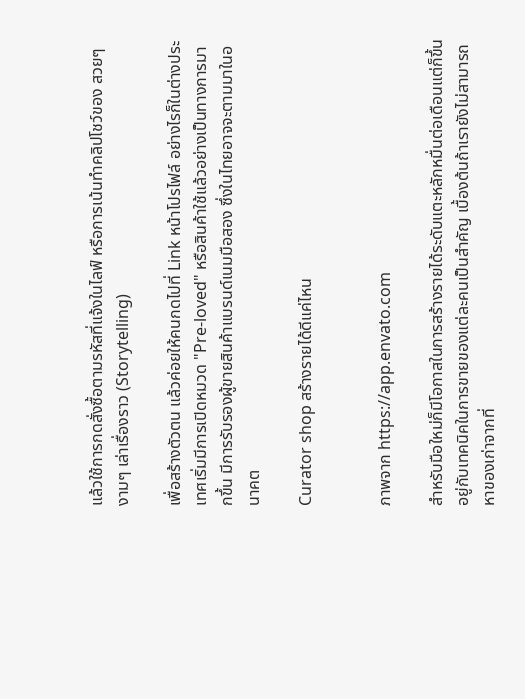แล้วใช้การกดสั่งซื้อตามรหัสที่แจ้งในไลฟ์ หรือการเน้นทำคลิปโชว์ของ สวยๆ งามๆ เล่าเรื่องราว (Storytelling)

เพื่อสร้างตัวตน แล้วค่อยให้คนกดไปที่ Link หน้าโปรไฟล์ อย่างไรก็ในต่างประเทศเริ่มมีการเปิดหมวด "Pre-loved" หรือสินค้าใช้แล้วอย่างเป็นทางการมากขึ้น มีการรับรองผู้ขายสินค้าแบรนด์เนมมือสอง ซึ่งในไทยอาจจะตามมาในอนาคต

Curator shop สร้างรายได้ดีแค่ไหน


ภาพจาก https://app.envato.com

สำหรับมือใหม่ก็มีโอกาสในการสร้างรายได้ระดับแตะหลักหมื่นต่อเดือนแต่ก็ขึ้นอยู่กับเทคนิคในการขายของแต่ละคนเป็นสำคัญ เบื้องต้นถ้าเรายังไม่สามารถหาของเก่าจากที่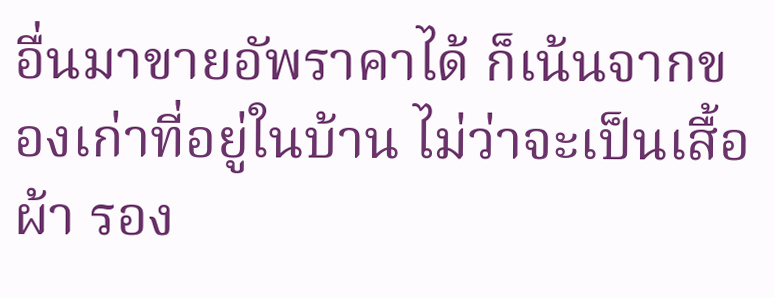อื่นมาขายอัพราคาได้ ก็เน้นจากของเก่าที่อยู่ในบ้าน ไม่ว่าจะเป็นเสื้อผ้า รอง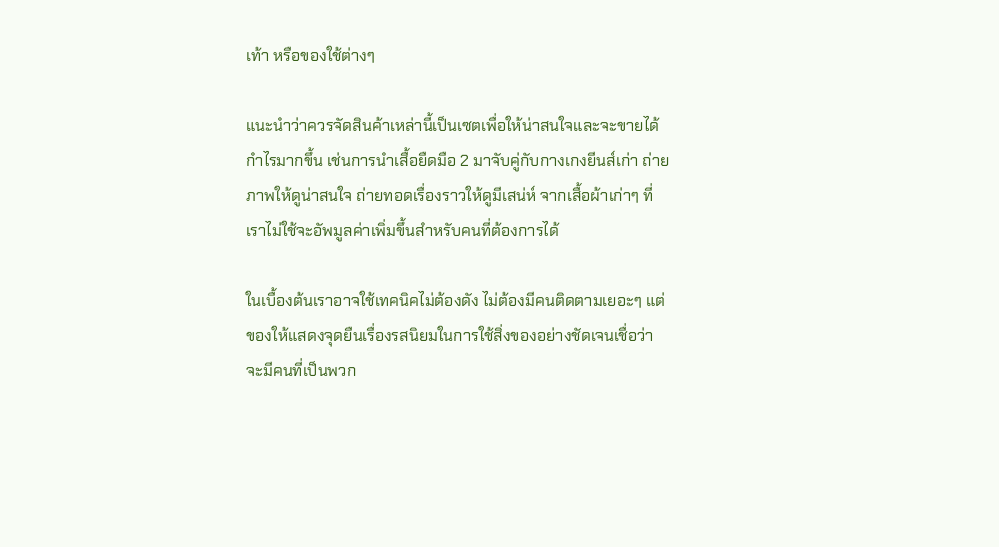เท้า หรือของใช้ต่างๆ

แนะนำว่าควรจัดสินค้าเหล่านี้เป็นเซตเพื่อให้น่าสนใจและจะขายได้กำไรมากขึ้น เช่นการนำเสื้อยืดมือ 2 มาจับคู่กับกางเกงยีนส์เก่า ถ่ายภาพให้ดูน่าสนใจ ถ่ายทอดเรื่องราวให้ดูมีเสน่ห์ จากเสื้อผ้าเก่าๆ ที่เราไม่ใช้จะอัพมูลค่าเพิ่มขึ้นสำหรับคนที่ต้องการได้

ในเบื้องต้นเราอาจใช้เทคนิคไม่ต้องดัง ไม่ต้องมีคนติดตามเยอะๆ แต่ของให้แสดงจุดยืนเรื่องรสนิยมในการใช้สิ่งของอย่างชัดเจนเชื่อว่าจะมีคนที่เป็นพวก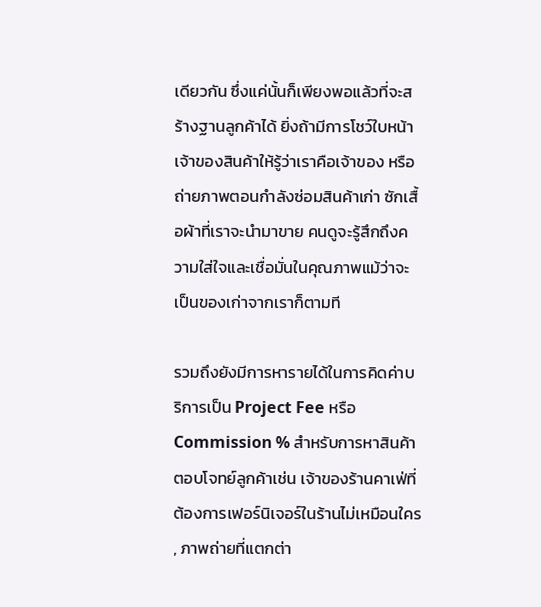เดียวกัน ซึ่งแค่นั้นก็เพียงพอแล้วที่จะสร้างฐานลูกค้าได้ ยิ่งถ้ามีการโชว์ใบหน้าเจ้าของสินค้าให้รู้ว่าเราคือเจ้าของ หรือถ่ายภาพตอนกำลังซ่อมสินค้าเก่า ซักเสื้อผ้าที่เราจะนำมาขาย คนดูจะรู้สึกถึงความใส่ใจและเชื่อมั่นในคุณภาพแม้ว่าจะเป็นของเก่าจากเราก็ตามที

รวมถึงยังมีการหารายได้ในการคิดค่าบริการเป็น Project Fee หรือ Commission % สำหรับการหาสินค้าตอบโจทย์ลูกค้าเช่น เจ้าของร้านคาเฟ่ที่ต้องการเฟอร์นิเจอร์ในร้านไม่เหมือนใคร , ภาพถ่ายที่แตกต่า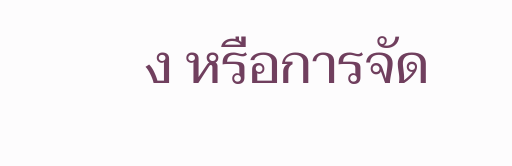ง หรือการจัด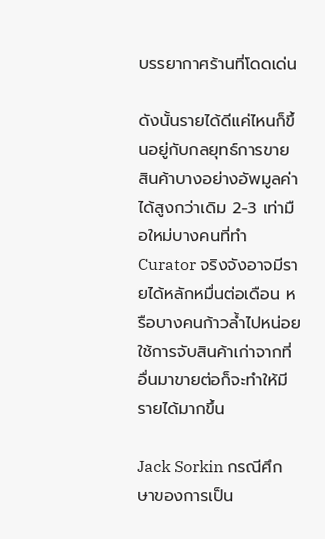บรรยากาศร้านที่โดดเด่น

ดังนั้นรายได้ดีแค่ไหนก็ขึ้นอยู่กับกลยุทธ์การขาย สินค้าบางอย่างอัพมูลค่าได้สูงกว่าเดิม 2-3 เท่ามือใหม่บางคนที่ทำ Curator จริงจังอาจมีรายได้หลักหมื่นต่อเดือน หรือบางคนก้าวล้ำไปหน่อยใช้การจับสินค้าเก่าจากที่อื่นมาขายต่อก็จะทำให้มีรายได้มากขึ้น

Jack Sorkin กรณีศึกษาของการเป็น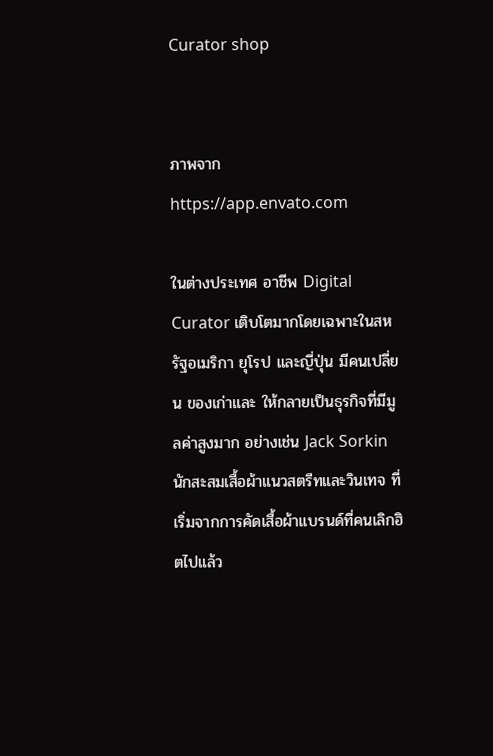Curator shop


ภาพจาก https://app.envato.com

ในต่างประเทศ อาชีพ Digital Curator เติบโตมากโดยเฉพาะในสหรัฐอเมริกา ยุโรป และญี่ปุ่น มีคนเปลี่ยน ของเก่าและ ให้กลายเป็นธุรกิจที่มีมูลค่าสูงมาก อย่างเช่น Jack Sorkin นักสะสมเสื้อผ้าแนวสตรีทและวินเทจ ที่เริ่มจากการคัดเสื้อผ้าแบรนด์ที่คนเลิกฮิตไปแล้ว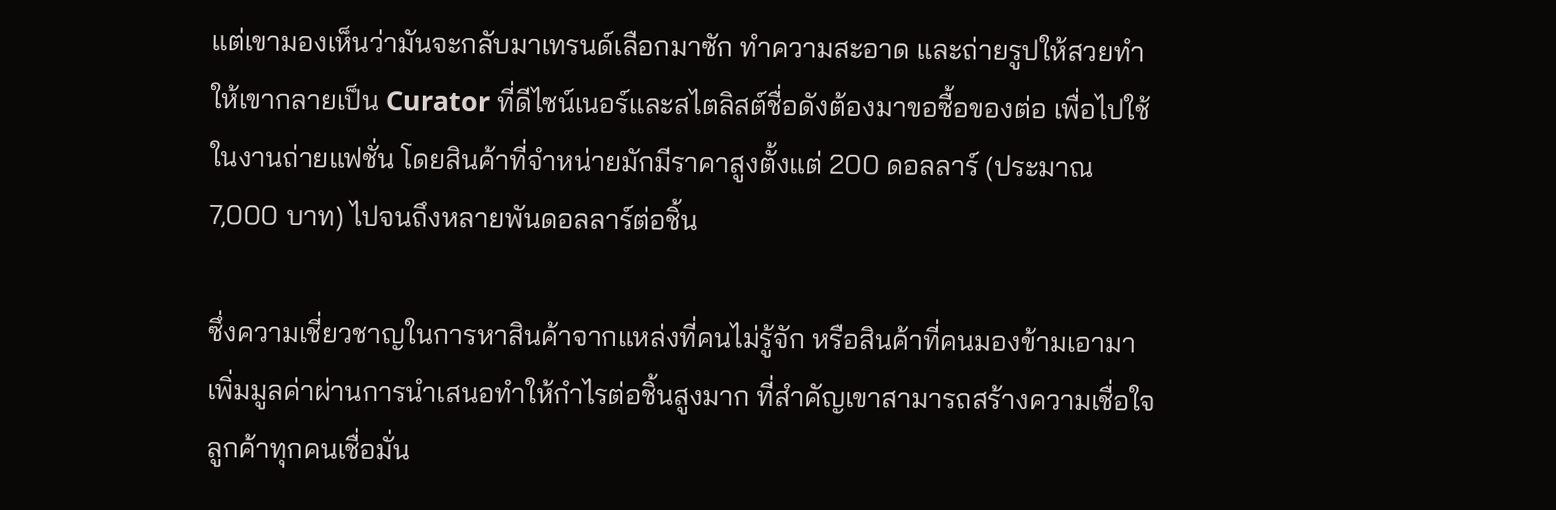แต่เขามองเห็นว่ามันจะกลับมาเทรนด์เลือกมาซัก ทำความสะอาด และถ่ายรูปให้สวยทำให้เขากลายเป็น Curator ที่ดีไซน์เนอร์และสไตลิสต์ชื่อดังต้องมาขอซื้อของต่อ เพื่อไปใช้ในงานถ่ายแฟชั่น โดยสินค้าที่จำหน่ายมักมีราคาสูงตั้งแต่ 200 ดอลลาร์ (ประมาณ 7,000 บาท) ไปจนถึงหลายพันดอลลาร์ต่อชิ้น

ซึ่งความเชี่ยวชาญในการหาสินค้าจากแหล่งที่คนไม่รู้จัก หรือสินค้าที่คนมองข้ามเอามาเพิ่มมูลค่าผ่านการนำเสนอทำให้กำไรต่อชิ้นสูงมาก ที่สำคัญเขาสามารถสร้างความเชื่อใจ ลูกค้าทุกคนเชื่อมั่น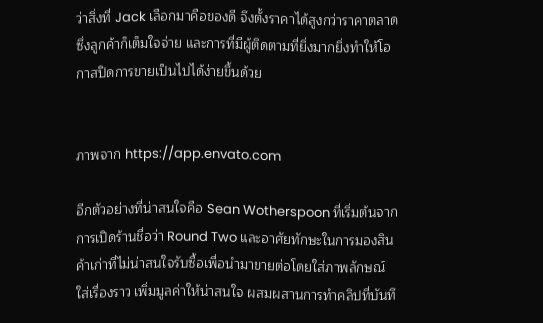ว่าสิ่งที่ Jack เลือกมาคือของดี จึงตั้งราคาได้สูงกว่าราคาตลาด ซึ่งลูกค้าก็เต็มใจจ่าย และการที่มีผู้ติดตามที่ยิ่งมากยิ่งทำให้โอกาสปิดการขายเป็นไปได้ง่ายขึ้นด้วย


ภาพจาก https://app.envato.com

อีกตัวอย่างที่น่าสนใจคือ Sean Wotherspoon ที่เริ่มต้นจากการเปิดร้านชื่อว่า Round Two และอาศัยทักษะในการมองสินค้าเก่าที่ไม่น่าสนใจรับซื้อเพื่อนำมาขายต่อโดยใส่ภาพลักษณ์ ใส่เรื่องราว เพิ่มมูลค่าให้น่าสนใจ ผสมผสานการทำคลิปที่บันทึ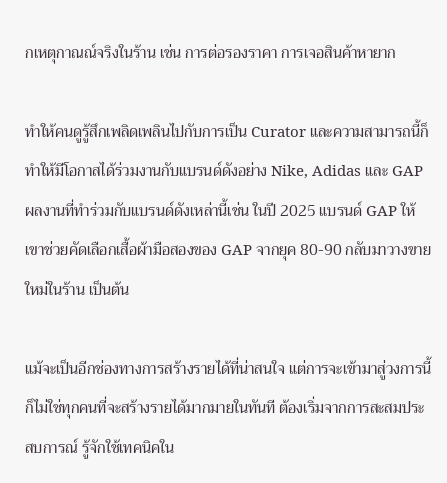กเหตุกาณณ์จริงในร้าน เช่น การต่อรองราคา การเจอสินค้าหายาก

ทำให้คนดูรู้สึกเพลิดเพลินไปกับการเป็น Curator และความสามารถนี้ก็ทำให้มีโอกาสได้ร่วมงานกับแบรนด์ดังอย่าง Nike, Adidas และ GAP ผลงานที่ทำร่วมกับแบรนด์ดังเหล่านี้เช่น ในปี 2025 แบรนด์ GAP ให้เขาช่วยคัดเลือกเสื้อผ้ามือสองของ GAP จากยุค 80-90 กลับมาวางขายใหม่ในร้าน เป็นต้น

แม้จะเป็นอีกช่องทางการสร้างรายได้ที่น่าสนใจ แต่การจะเข้ามาสู่วงการนี้ก็ไม่ใช่ทุกคนที่จะสร้างรายได้มากมายในทันที ต้องเริ่มจากการสะสมประสบการณ์ รู้จักใช้เทคนิคใน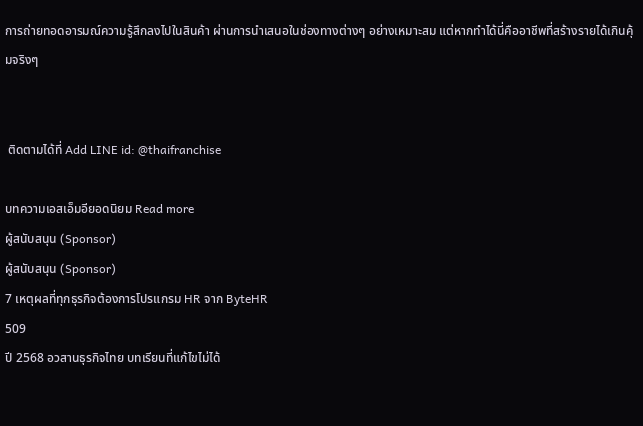การถ่ายทอดอารมณ์ความรู้สึกลงไปในสินค้า ผ่านการนำเสนอในช่องทางต่างๆ อย่างเหมาะสม แต่หากทำได้นี่คืออาชีพที่สร้างรายได้เกินคุ้มจริงๆ


 ติดตามได้ที่ Add LINE id: @thaifranchise

บทความเอสเอ็มอียอดนิยม Read more
ผู้สนับสนุน (Sponsor)
ผู้สนับสนุน (Sponsor)
7 เหตุผลที่ทุกธุรกิจต้องการโปรแกรม HR จาก ByteHR
509
ปี 2568 อวสานธุรกิจไทย บทเรียนที่แก้ไขไม่ได้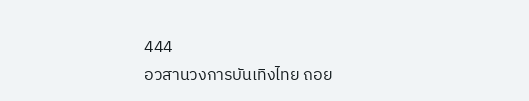444
อวสานวงการบันเทิงไทย ถอย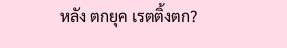หลัง ตกยุค เรตติ้งตก?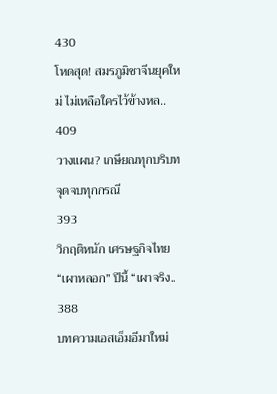430
โหดสุด! สมรภูมิชาจีนยุคใหม่ ไม่เหลือใครไว้ข้างหล..
409
วางแผน? เกษียณทุกบริบท จุดจบทุกกรณี
393
วิกฤติหนัก เศรษฐกิจไทย “เผาหลอก” ปีนี้ “เผาจริง..
388
บทความเอสเอ็มอีมาใหม่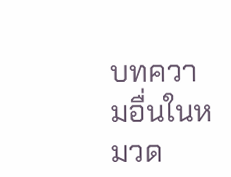บทความอื่นในหมวด